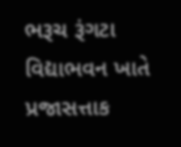ભરૂચ રૂંગટા વિદ્યાભવન ખાતે પ્રજાસત્તાક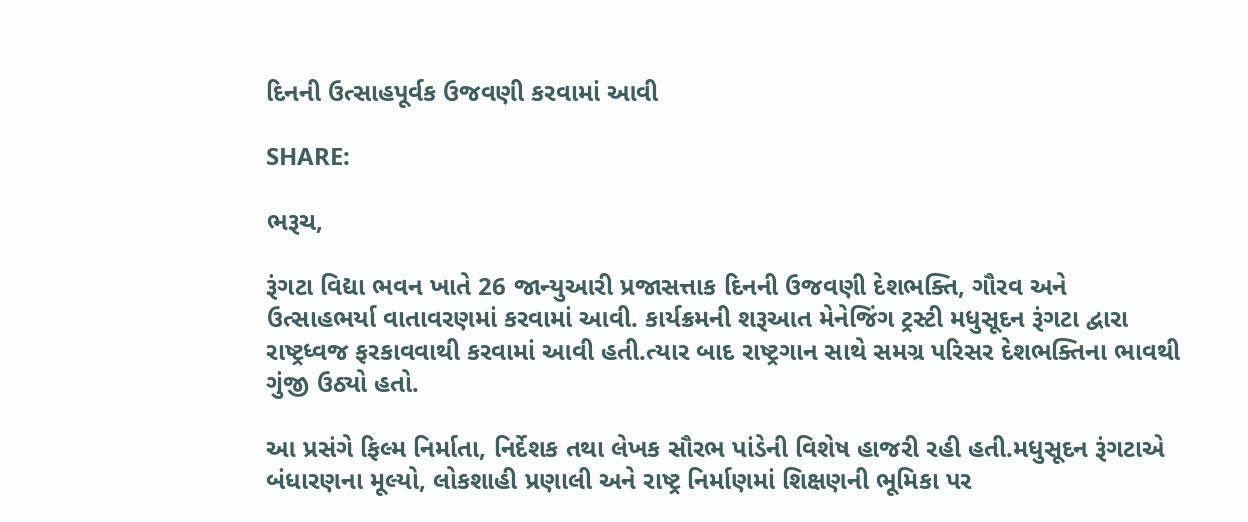દિનની ઉત્સાહપૂર્વક ઉજવણી કરવામાં આવી

SHARE:

ભરૂચ,

રૂંગટા વિદ્યા ભવન ખાતે 26 જાન્યુઆરી પ્રજાસત્તાક દિનની ઉજવણી દેશભક્તિ, ગૌરવ અને ઉત્સાહભર્યા વાતાવરણમાં કરવામાં આવી. કાર્યક્રમની શરૂઆત મેનેજિંગ ટ્રસ્ટી મધુસૂદન રૂંગટા દ્વારા રાષ્ટ્રધ્વજ ફરકાવવાથી કરવામાં આવી હતી.ત્યાર બાદ રાષ્ટ્રગાન સાથે સમગ્ર પરિસર દેશભક્તિના ભાવથી ગુંજી ઉઠ્યો હતો.

આ પ્રસંગે ફિલ્મ નિર્માતા, નિર્દેશક તથા લેખક સૌરભ પાંડેની વિશેષ હાજરી રહી હતી.મધુસૂદન રૂંગટાએ બંધારણના મૂલ્યો, લોકશાહી પ્રણાલી અને રાષ્ટ્ર નિર્માણમાં શિક્ષણની ભૂમિકા પર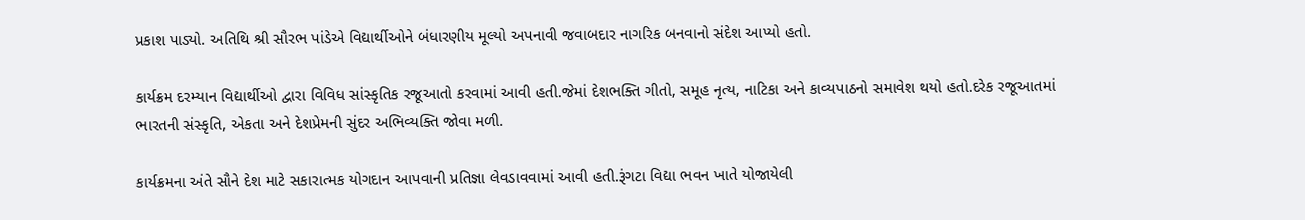પ્રકાશ પાડ્યો. અતિથિ શ્રી સૌરભ પાંડેએ વિદ્યાર્થીઓને બંધારણીય મૂલ્યો અપનાવી જવાબદાર નાગરિક બનવાનો સંદેશ આપ્યો હતો.

કાર્યક્રમ દરમ્યાન વિદ્યાર્થીઓ દ્વારા વિવિધ સાંસ્કૃતિક રજૂઆતો કરવામાં આવી હતી.જેમાં દેશભક્તિ ગીતો, સમૂહ નૃત્ય, નાટિકા અને કાવ્યપાઠનો સમાવેશ થયો હતો.દરેક રજૂઆતમાં ભારતની સંસ્કૃતિ, એકતા અને દેશપ્રેમની સુંદર અભિવ્યક્તિ જોવા મળી.

કાર્યક્રમના અંતે સૌને દેશ માટે સકારાત્મક યોગદાન આપવાની પ્રતિજ્ઞા લેવડાવવામાં આવી હતી.રૂંગટા વિદ્યા ભવન ખાતે યોજાયેલી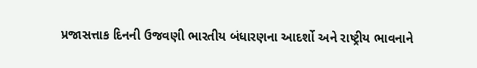પ્રજાસત્તાક દિનની ઉજવણી ભારતીય બંધારણના આદર્શો અને રાષ્ટ્રીય ભાવનાને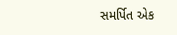સમર્પિત એક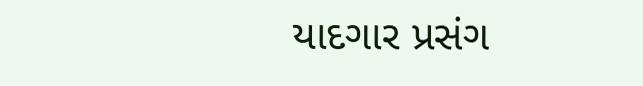યાદગાર પ્રસંગ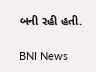બની રહી હતી.

BNI News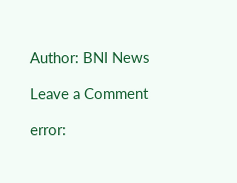Author: BNI News

Leave a Comment

error: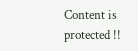Content is protected !!